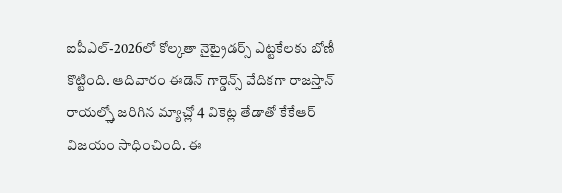ఐపీఎల్-2026లో కోల్కతా నైట్రైడర్స్ ఎట్టకేలకు బోణీ కొట్టింది. ఆదివారం ఈడెన్ గార్డెన్స్ వేదికగా రాజస్తాన్ రాయల్స్తో జరిగిన మ్యాచ్లో 4 వికెట్ల తేడాతో కేకేఆర్ విజయం సాధించింది. ఈ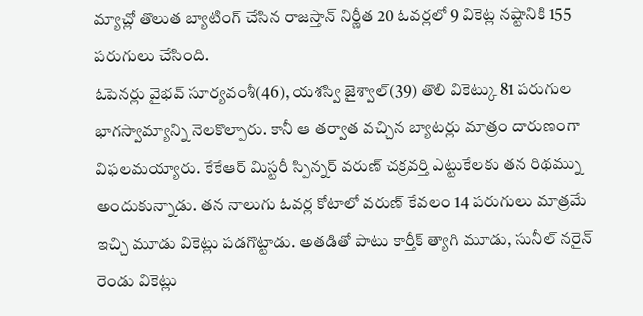మ్యాచ్లో తొలుత బ్యాటింగ్ చేసిన రాజస్తాన్ నిర్ణీత 20 ఓవర్లలో 9 వికెట్ల నష్టానికి 155 పరుగులు చేసింది.
ఓపెనర్లు వైభవ్ సూర్యవంశీ(46), యశస్వి జైశ్వాల్(39) తొలి వికెట్కు 81 పరుగుల భాగస్వామ్యాన్ని నెలకొల్పారు. కానీ ఆ తర్వాత వచ్చిన బ్యాటర్లు మాత్రం దారుణంగా విఫలమయ్యారు. కేకేఆర్ మిస్టరీ స్పిన్నర్ వరుణ్ చక్రవర్తి ఎట్టుకేలకు తన రిథమ్ను అందుకున్నాడు. తన నాలుగు ఓవర్ల కోటాలో వరుణ్ కేవలం 14 పరుగులు మాత్రమే ఇచ్చి మూడు వికెట్లు పడగొట్టాడు. అతడితో పాటు కార్తీక్ త్యాగి మూడు, సునీల్ నరైన్ రెండు వికెట్లు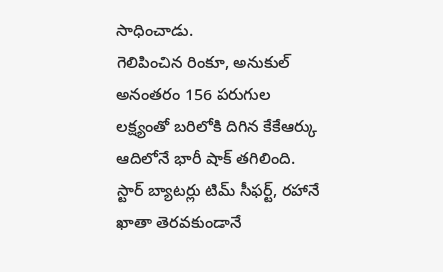సాధించాడు.
గెలిపించిన రింకూ, అనుకుల్
అనంతరం 156 పరుగుల లక్ష్యంతో బరిలోకి దిగిన కేకేఆర్కు ఆదిలోనే భారీ షాక్ తగిలింది. స్టార్ బ్యాటర్లు టిమ్ సీఫర్ట్, రహానే ఖాతా తెరవకుండానే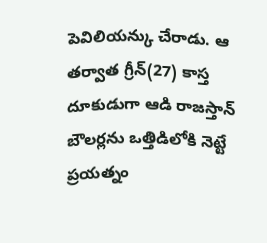పెవిలియన్కు చేరాడు. ఆ తర్వాత గ్రీన్(27) కాస్త దూకుడుగా ఆడి రాజస్తాన్ బౌలర్లను ఒత్తిడిలోకి నెట్టే ప్రయత్నం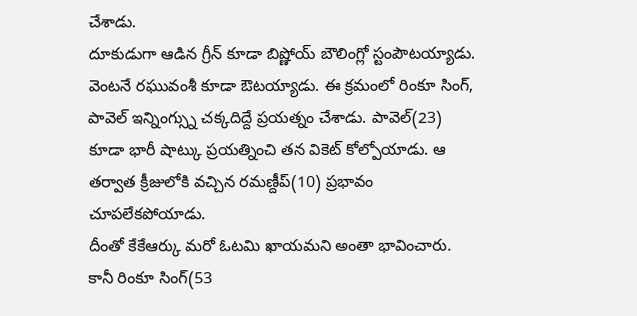చేశాడు.
దూకుడుగా ఆడిన గ్రీన్ కూడా బిష్ణోయ్ బౌలింగ్లో స్టంపౌటయ్యాడు. వెంటనే రఘువంశీ కూడా ఔటయ్యాడు. ఈ క్రమంలో రింకూ సింగ్, పావెల్ ఇన్నింగ్స్ను చక్కదిద్దే ప్రయత్నం చేశాడు. పావెల్(23) కూడా భారీ షాట్కు ప్రయత్నించి తన వికెట్ కోల్పోయాడు. ఆ తర్వాత క్రీజులోకి వచ్చిన రమణ్దీప్(10) ప్రభావం చూపలేకపోయాడు.
దీంతో కేకేఆర్కు మరో ఓటమి ఖాయమని అంతా భావించారు. కానీ రింకూ సింగ్(53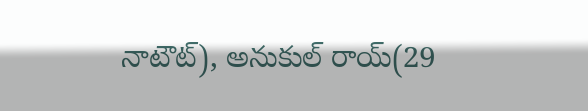నాటౌట్), అనుకుల్ రాయ్(29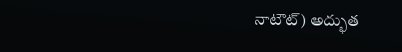నాటౌట్) అద్భుత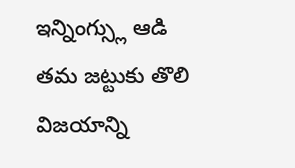ఇన్నింగ్స్లు ఆడి తమ జట్టుకు తొలి విజయాన్ని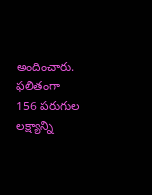అందించారు. ఫలితంగా 156 పరుగుల లక్ష్యాన్ని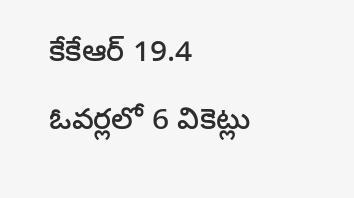కేకేఆర్ 19.4 ఓవర్లలో 6 వికెట్లు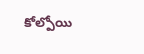కోల్పోయి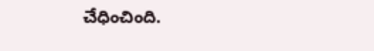చేధించింది.